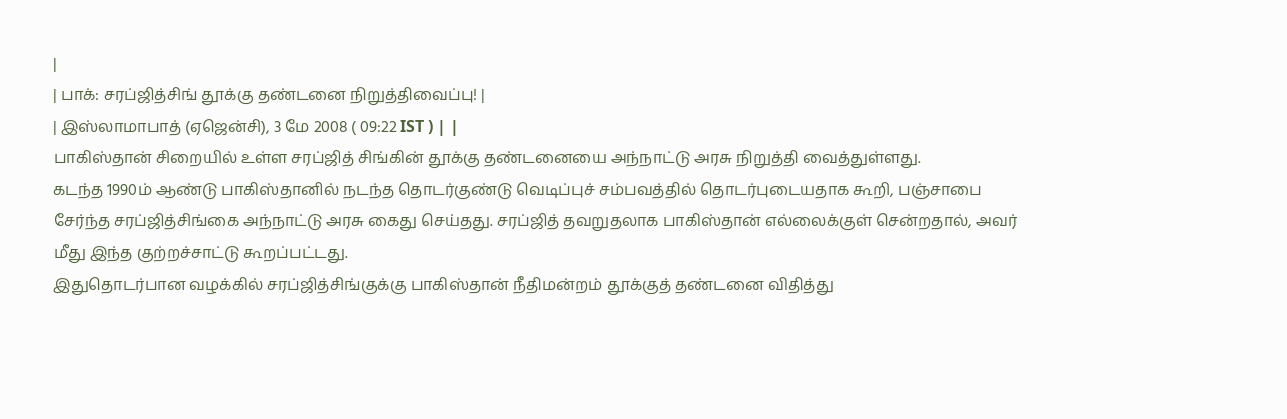|
| பாக்: சரப்ஜித்சிங் தூக்கு தண்டனை நிறுத்திவைப்பு! |
| இஸ்லாமாபாத் (ஏஜென்சி), 3 மே 2008 ( 09:22 IST ) | |
பாகிஸ்தான் சிறையில் உள்ள சரப்ஜித் சிங்கின் தூக்கு தண்டனையை அந்நாட்டு அரசு நிறுத்தி வைத்துள்ளது.
கடந்த 1990ம் ஆண்டு பாகிஸ்தானில் நடந்த தொடர்குண்டு வெடிப்புச் சம்பவத்தில் தொடர்புடையதாக கூறி, பஞ்சாபை சேர்ந்த சரப்ஜித்சிங்கை அந்நாட்டு அரசு கைது செய்தது. சரப்ஜித் தவறுதலாக பாகிஸ்தான் எல்லைக்குள் சென்றதால், அவர் மீது இந்த குற்றச்சாட்டு கூறப்பட்டது.
இதுதொடர்பான வழக்கில் சரப்ஜித்சிங்குக்கு பாகிஸ்தான் நீதிமன்றம் தூக்குத் தண்டனை விதித்து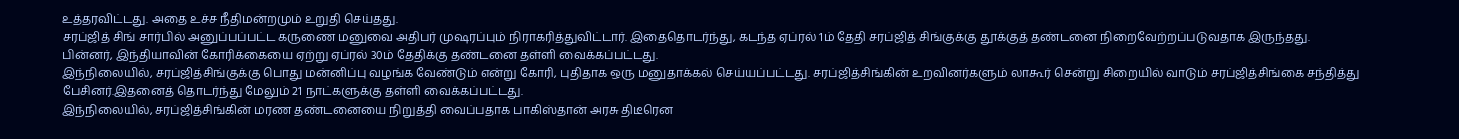உத்தரவிட்டது. அதை உச்ச நீதிமன்றமும் உறுதி செய்தது.
சரப்ஜித் சிங் சார்பில் அனுப்பப்பட்ட கருணை மனுவை அதிபர் முஷரப்பும் நிராகரித்துவிட்டார். இதைதொடர்ந்து, கடந்த ஏப்ரல் 1ம் தேதி சரப்ஜித் சிங்குக்கு தூக்குத் தண்டனை நிறைவேற்றப்படுவதாக இருந்தது.
பின்னர், இந்தியாவின் கோரிக்கையை ஏற்று ஏப்ரல் 30ம் தேதிக்கு தண்டனை தள்ளி வைக்கப்பட்டது.
இந்நிலையில், சரப்ஜித்சிங்குக்கு பொது மன்னிப்பு வழங்க வேண்டும் என்று கோரி, புதிதாக ஒரு மனுதாக்கல் செய்யப்பட்டது. சரப்ஜித்சிங்கின் உறவினர்களும் லாகூர் சென்று சிறையில் வாடும் சரப்ஜித்சிங்கை சந்தித்து பேசினர்.இதனைத் தொடர்ந்து மேலும் 21 நாட்களுக்கு தள்ளி வைக்கப்பட்டது.
இந்நிலையில், சரப்ஜித்சிங்கின் மரண தண்டனையை நிறுத்தி வைப்பதாக பாகிஸ்தான் அரசு திடீரென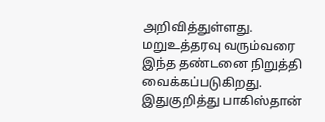அறிவித்துள்ளது. மறுஉத்தரவு வரும்வரை இந்த தண்டனை நிறுத்தி வைக்கப்படுகிறது.
இதுகுறித்து பாகிஸ்தான்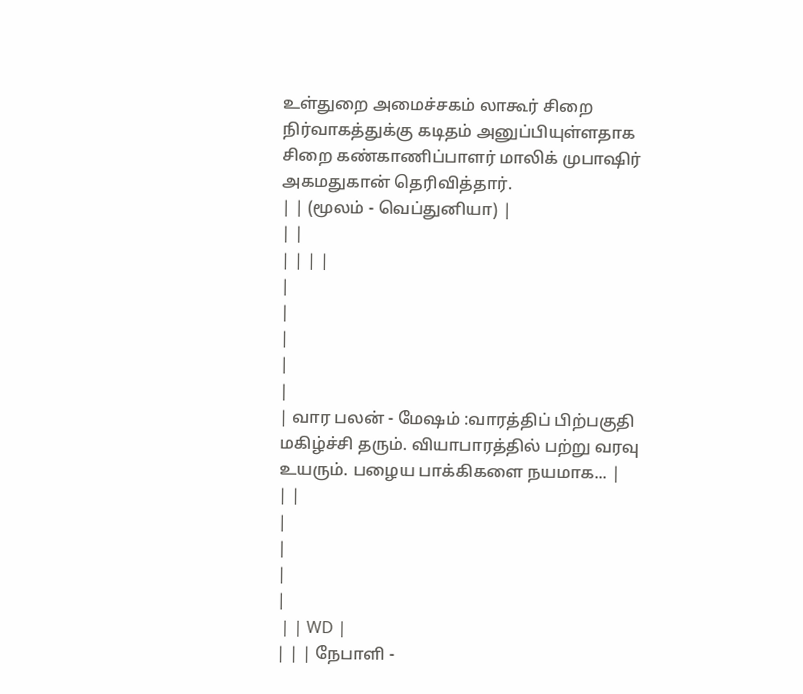உள்துறை அமைச்சகம் லாகூர் சிறை நிர்வாகத்துக்கு கடிதம் அனுப்பியுள்ளதாக சிறை கண்காணிப்பாளர் மாலிக் முபாஷிர் அகமதுகான் தெரிவித்தார்.
| | (மூலம் - வெப்துனியா) |
| |
| | | |
|
|
|
|
|
| வார பலன் - மேஷம் :வாரத்திப் பிற்பகுதி மகிழ்ச்சி தரும். வியாபாரத்தில் பற்று வரவு உயரும். பழைய பாக்கிகளை நயமாக... |
| |
|
|
|
|
 | | WD |
| | | நேபாளி -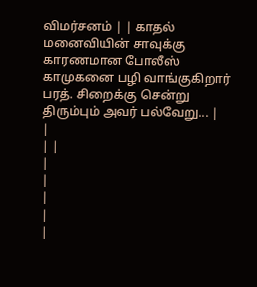விமர்சனம் | | காதல் மனைவியின் சாவுக்கு காரணமான போலீஸ் காமுகனை பழி வாங்குகிறார் பரத். சிறைக்கு சென்று திரும்பும் அவர் பல்வேறு... |
|
| |
|
|
|
|
|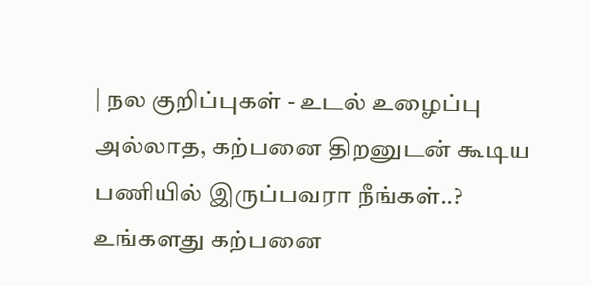| நல குறிப்புகள் - உடல் உழைப்பு அல்லாத, கற்பனை திறனுடன் கூடிய பணியில் இருப்பவரா நீங்கள்..?
உங்களது கற்பனை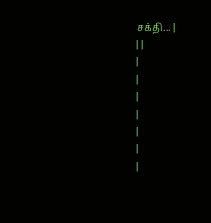சக்தி... |
| |
|
|
|
|
|
|
|